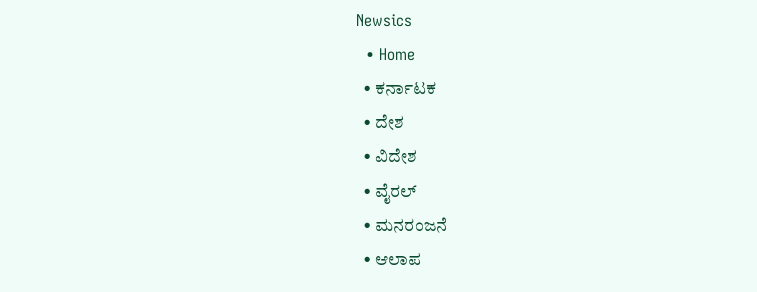Newsics
  • Home
  • ಕರ್ನಾಟಕ
  • ದೇಶ
  • ವಿದೇಶ
  • ವೈರಲ್
  • ಮನರಂಜನೆ
  • ಆಲಾಪ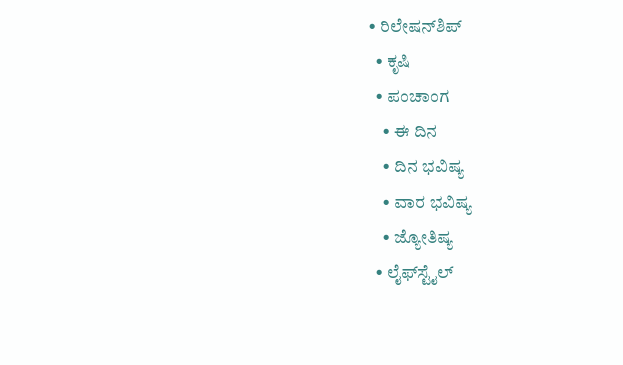• ರಿಲೇಷನ್‌ಶಿಪ್
  • ಕೃಷಿ
  • ಪಂಚಾಂಗ
    • ಈ ದಿನ
    • ದಿನ ಭವಿಷ್ಯ
    • ವಾರ ಭವಿಷ್ಯ
    • ಜ್ಯೋತಿಷ್ಯ
  • ಲೈಫ್‌ಸ್ಟೈಲ್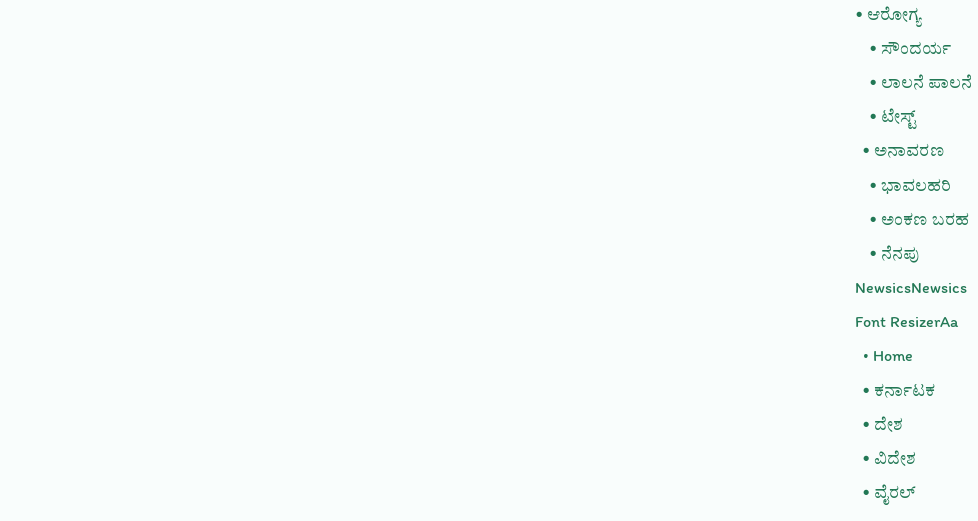• ಆರೋಗ್ಯ
    • ಸೌಂದರ್ಯ
    • ಲಾಲನೆ ಪಾಲನೆ
    • ಟೇಸ್ಟ್
  • ಅನಾವರಣ
    • ಭಾವಲಹರಿ
    • ಅಂಕಣ ಬರಹ
    • ನೆನಪು
NewsicsNewsics
Font ResizerAa
  • Home
  • ಕರ್ನಾಟಕ
  • ದೇಶ
  • ವಿದೇಶ
  • ವೈರಲ್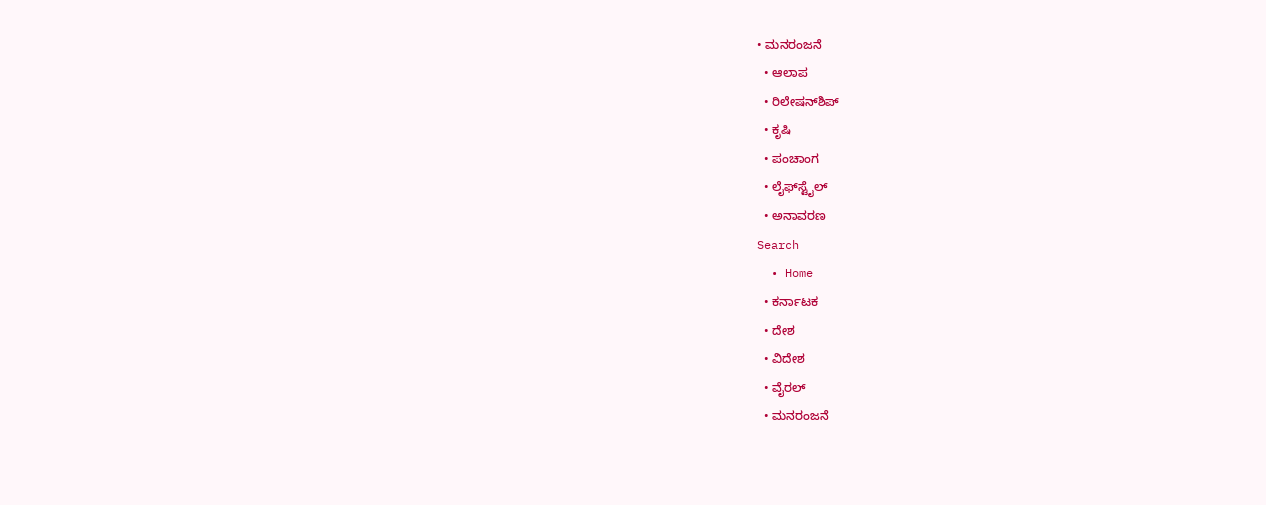• ಮನರಂಜನೆ
  • ಆಲಾಪ
  • ರಿಲೇಷನ್‌ಶಿಪ್
  • ಕೃಷಿ
  • ಪಂಚಾಂಗ
  • ಲೈಫ್‌ಸ್ಟೈಲ್
  • ಅನಾವರಣ
Search
  • Home
  • ಕರ್ನಾಟಕ
  • ದೇಶ
  • ವಿದೇಶ
  • ವೈರಲ್
  • ಮನರಂಜನೆ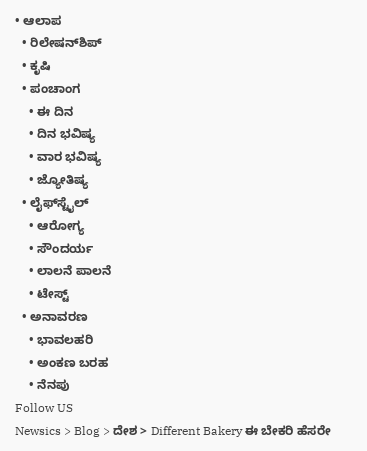• ಆಲಾಪ
  • ರಿಲೇಷನ್‌ಶಿಪ್
  • ಕೃಷಿ
  • ಪಂಚಾಂಗ
    • ಈ ದಿನ
    • ದಿನ ಭವಿಷ್ಯ
    • ವಾರ ಭವಿಷ್ಯ
    • ಜ್ಯೋತಿಷ್ಯ
  • ಲೈಫ್‌ಸ್ಟೈಲ್
    • ಆರೋಗ್ಯ
    • ಸೌಂದರ್ಯ
    • ಲಾಲನೆ ಪಾಲನೆ
    • ಟೇಸ್ಟ್
  • ಅನಾವರಣ
    • ಭಾವಲಹರಿ
    • ಅಂಕಣ ಬರಹ
    • ನೆನಪು
Follow US
Newsics > Blog > ದೇಶ > Different Bakery ಈ ಬೇಕರಿ ಹೆಸರೇ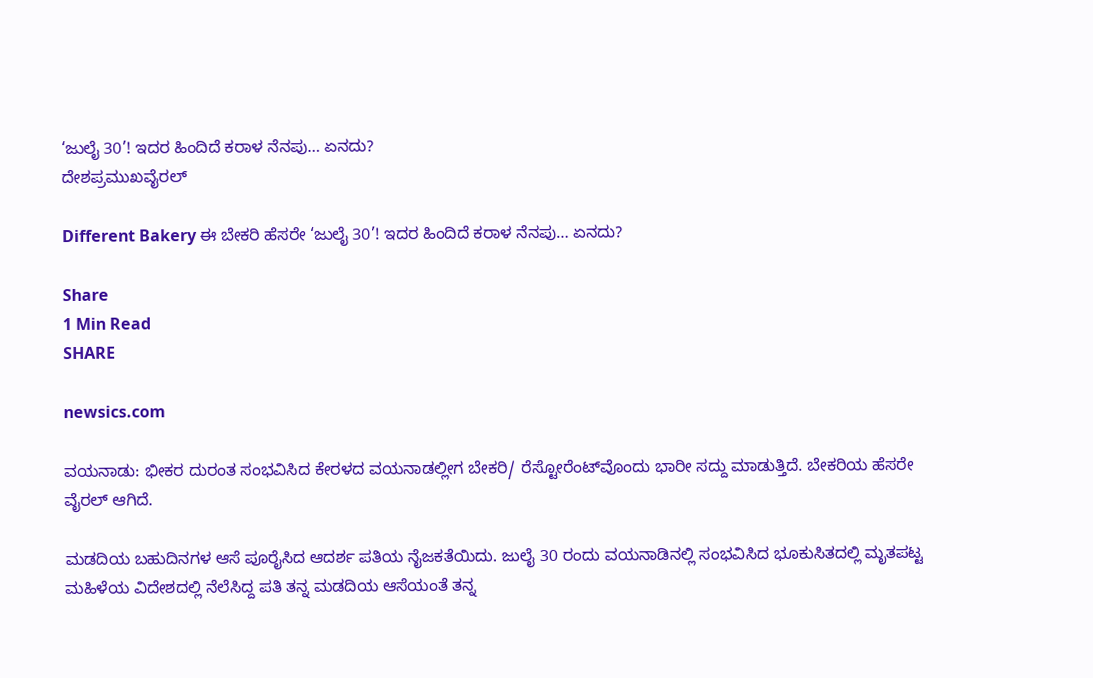‘ಜುಲೈ 30’! ಇದರ ಹಿಂದಿದೆ ಕರಾಳ ನೆನಪು… ಏನದು?
ದೇಶಪ್ರಮುಖವೈರಲ್

Different Bakery ಈ ಬೇಕರಿ ಹೆಸರೇ ‘ಜುಲೈ 30’! ಇದರ ಹಿಂದಿದೆ ಕರಾಳ ನೆನಪು… ಏನದು?

Share
1 Min Read
SHARE

newsics.com

ವಯನಾಡು: ಭೀಕರ ದುರಂತ ಸಂಭವಿಸಿದ ಕೇರಳದ ವಯನಾಡಲ್ಲೀಗ ಬೇಕರಿ/ ರೆಸ್ಟೋರೆಂಟ್‌ವೊಂದು ಭಾರೀ ಸದ್ದು ಮಾಡುತ್ತಿದೆ. ಬೇಕರಿಯ ಹೆಸರೇ ವೈರಲ್ ಆಗಿದೆ.

ಮಡದಿಯ ಬಹುದಿನಗಳ ಆಸೆ ಪೂರೈಸಿದ ಆದರ್ಶ ಪತಿಯ ನೈಜಕತೆಯಿದು. ಜುಲೈ 30 ರಂದು ವಯನಾಡಿನಲ್ಲಿ ಸಂಭವಿಸಿದ ಭೂಕುಸಿತದಲ್ಲಿ ಮೃತಪಟ್ಟ ಮಹಿಳೆಯ ವಿದೇಶದಲ್ಲಿ ನೆಲೆಸಿದ್ದ ಪತಿ ತನ್ನ ಮಡದಿಯ ಆಸೆಯಂತೆ ತನ್ನ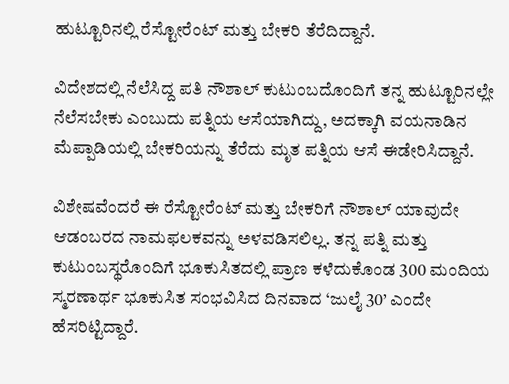ಹುಟ್ಟೂರಿನಲ್ಲಿ ರೆಸ್ಟೋರೆಂಟ್ ಮತ್ತು ಬೇಕರಿ ತೆರೆದಿದ್ದಾನೆ.

ವಿದೇಶದಲ್ಲಿ ನೆಲೆಸಿದ್ದ ಪತಿ ನೌಶಾಲ್ ಕುಟುಂಬದೊಂದಿಗೆ ತನ್ನ ಹುಟ್ಟೂರಿನಲ್ಲೇ ನೆಲೆಸಬೇಕು ಎಂಬುದು ಪತ್ನಿಯ ಆಸೆಯಾಗಿದ್ದು, ಅದಕ್ಕಾಗಿ ವಯನಾಡಿನ ಮೆಪ್ಪಾಡಿಯಲ್ಲಿ ಬೇಕರಿಯನ್ನು ತೆರೆದು ಮೃತ ಪತ್ನಿಯ ಆಸೆ ಈಡೇರಿಸಿದ್ದಾನೆ.

ವಿಶೇಷವೆಂದರೆ ಈ ರೆಸ್ಟೋರೆಂಟ್ ಮತ್ತು ಬೇಕರಿಗೆ ನೌಶಾಲ್ ಯಾವುದೇ ಆಡಂಬರದ ನಾಮಫಲಕವನ್ನು ಅಳವಡಿಸಲಿಲ್ಲ. ತನ್ನ ಪತ್ನಿ ಮತ್ತು ಕುಟುಂಬಸ್ಥರೊಂದಿಗೆ ಭೂಕುಸಿತದಲ್ಲಿ ಪ್ರಾಣ ಕಳೆದುಕೊಂಡ 300 ಮಂದಿಯ ಸ್ಮರಣಾರ್ಥ ಭೂಕುಸಿತ ಸಂಭವಿಸಿದ ದಿನವಾದ ‘ಜುಲೈ 30’ ಎಂದೇ ಹೆಸರಿಟ್ಟಿದ್ದಾರೆ.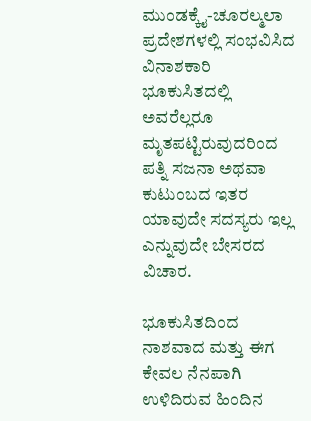ಮುಂಡಕ್ಕೈ-ಚೂರಲ್ಮಲಾ ಪ್ರದೇಶಗಳಲ್ಲಿ ಸಂಭವಿಸಿದ ವಿನಾಶಕಾರಿ ಭೂಕುಸಿತದಲ್ಲಿ ಅವರೆಲ್ಲರೂ ಮೃತಪಟ್ಟಿರುವುದರಿಂದ ಪತ್ನಿ ಸಜನಾ ಅಥವಾ ಕುಟುಂಬದ ಇತರ ಯಾವುದೇ ಸದಸ್ಯರು ಇಲ್ಲ ಎನ್ನುವುದೇ ಬೇಸರದ ವಿಚಾರ.

ಭೂಕುಸಿತದಿಂದ ನಾಶವಾದ ಮತ್ತು ಈಗ ಕೇವಲ ನೆನಪಾಗಿ ಉಳಿದಿರುವ ಹಿಂದಿನ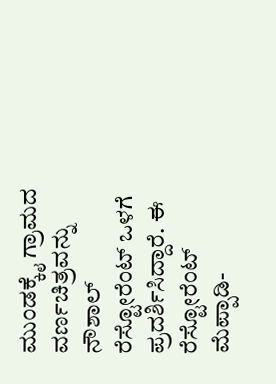ಮುಂಡಕ್ಕೈ ಗ್ರಾಮದ ವರ್ಣಚಿತ್ರವನ್ನು ನೌಶಾಲ್ ರೆಸ್ಟೋರೆಂಟ್ ಒಳಗೆ ಪ್ರದರ್ಶಿಸಿದ್ದಾರೆ. ಈ ರೆಸ್ಟೋರೆಂಟ್ ಮೆಪ್ಪಾಡಿ-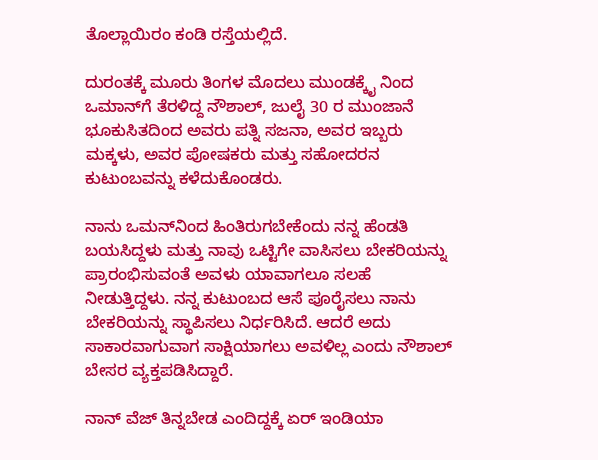ತೊಲ್ಲಾಯಿರಂ ಕಂಡಿ ರಸ್ತೆಯಲ್ಲಿದೆ.

ದುರಂತಕ್ಕೆ ಮೂರು ತಿಂಗಳ ಮೊದಲು ಮುಂಡಕ್ಕೈ ನಿಂದ ಒಮಾನ್‌ಗೆ ತೆರಳಿದ್ದ ನೌಶಾಲ್, ಜುಲೈ 30 ರ ಮುಂಜಾನೆ ಭೂಕುಸಿತದಿಂದ ಅವರು ಪತ್ನಿ ಸಜನಾ, ಅವರ ಇಬ್ಬರು ಮಕ್ಕಳು, ಅವರ ಪೋಷಕರು ಮತ್ತು ಸಹೋದರನ ಕುಟುಂಬವನ್ನು ಕಳೆದುಕೊಂಡರು.

ನಾನು ಒಮನ್‌ನಿಂದ ಹಿಂತಿರುಗಬೇಕೆಂದು ನನ್ನ ಹೆಂಡತಿ ಬಯಸಿದ್ದಳು ಮತ್ತು ನಾವು ಒಟ್ಟಿಗೇ ವಾಸಿಸಲು ಬೇಕರಿಯನ್ನು ಪ್ರಾರಂಭಿಸುವಂತೆ ಅವಳು ಯಾವಾಗಲೂ ಸಲಹೆ ನೀಡುತ್ತಿದ್ದಳು. ನನ್ನ ಕುಟುಂಬದ ಆಸೆ ಪೂರೈಸಲು ನಾನು ಬೇಕರಿಯನ್ನು ಸ್ಥಾಪಿಸಲು ನಿರ್ಧರಿಸಿದೆ. ಆದರೆ ಅದು ಸಾಕಾರವಾಗುವಾಗ ಸಾಕ್ಷಿಯಾಗಲು ಅವಳಿಲ್ಲ ಎಂದು ನೌಶಾಲ್ ಬೇಸರ ವ್ಯಕ್ತಪಡಿಸಿದ್ದಾರೆ.

ನಾನ್ ವೆಜ್ ತಿನ್ನಬೇಡ ಎಂದಿದ್ದಕ್ಕೆ ಏರ್ ಇಂಡಿಯಾ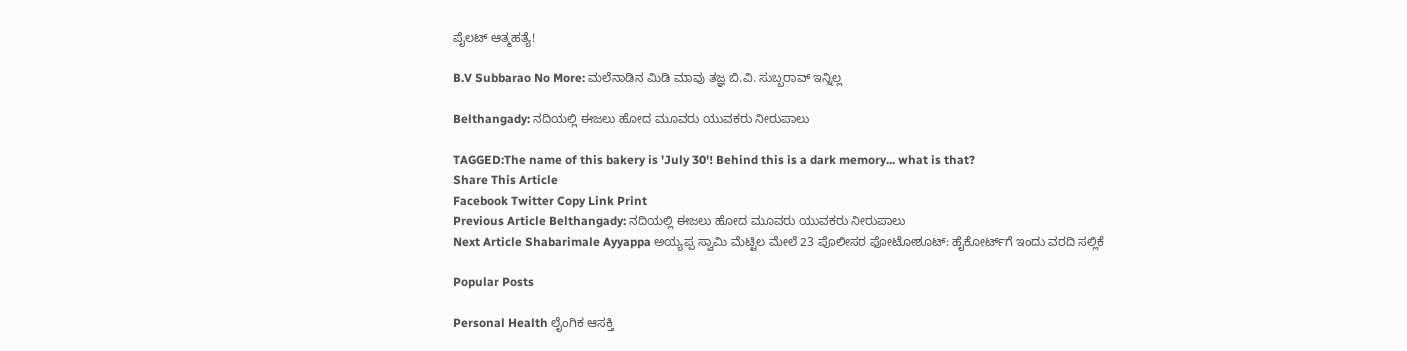ಪೈಲಟ್ ಆತ್ಮಹತ್ಯೆ!

B.V Subbarao No More: ಮಲೆನಾಡಿನ ಮಿಡಿ ಮಾವು ತಜ್ಞ ಬಿ.ವಿ. ಸುಬ್ಬರಾವ್ ಇನ್ನಿಲ್ಲ

Belthangady: ನದಿಯಲ್ಲಿ ಈಜಲು ಹೋದ ಮೂವರು ಯುವಕರು ನೀರುಪಾಲು

TAGGED:The name of this bakery is 'July 30'! Behind this is a dark memory... what is that?
Share This Article
Facebook Twitter Copy Link Print
Previous Article Belthangady: ನದಿಯಲ್ಲಿ ಈಜಲು ಹೋದ ಮೂವರು ಯುವಕರು ನೀರುಪಾಲು
Next Article Shabarimale Ayyappa ಅಯ್ಯಪ್ಪ ಸ್ವಾಮಿ ಮೆಟ್ಟಿಲ ಮೇಲೆ 23 ಪೊಲೀಸರ ಫೋಟೋಶೂಟ್: ಹೈಕೋರ್ಟ್‌ಗೆ ಇಂದು ವರದಿ ಸಲ್ಲಿಕೆ

Popular Posts

Personal Health ಲೈಂಗಿಕ ಆಸಕ್ತಿ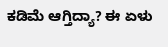ಕಡಿಮೆ ಆಗ್ತಿದ್ಯಾ? ಈ ಏಳು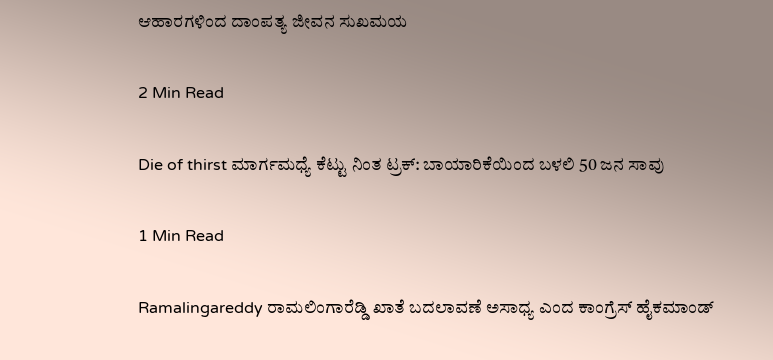ಆಹಾರಗಳಿಂದ ದಾಂಪತ್ಯ ಜೀವನ ಸುಖಮಯ

2 Min Read

Die of thirst ಮಾರ್ಗಮಧ್ಯೆ ಕೆಟ್ಟು ನಿಂತ ಟ್ರಕ್: ಬಾಯಾರಿಕೆಯಿಂದ ಬಳಲಿ 50 ಜನ ಸಾವು

1 Min Read

Ramalingareddy ರಾಮಲಿಂಗಾರೆಡ್ಡಿ ಖಾತೆ ಬದಲಾವಣೆ ಅಸಾಧ್ಯ ಎಂದ ಕಾಂಗ್ರೆಸ್ ಹೈಕಮಾಂಡ್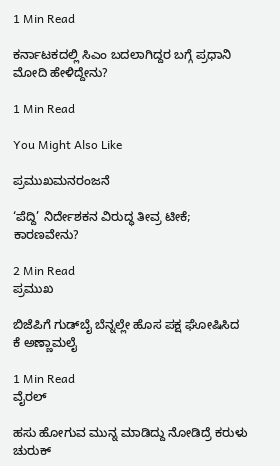1 Min Read

ಕರ್ನಾಟಕದಲ್ಲಿ ಸಿಎಂ ಬದಲಾಗಿದ್ದರ ಬಗ್ಗೆ ಪ್ರಧಾನಿ ಮೋದಿ ಹೇಳಿದ್ದೇನು?

1 Min Read

You Might Also Like

ಪ್ರಮುಖಮನರಂಜನೆ

‘ಪೆದ್ದಿ’ ನಿರ್ದೇಶಕನ ವಿರುದ್ಧ ತೀವ್ರ ಟೀಕೆ; ಕಾರಣವೇನು?

2 Min Read
ಪ್ರಮುಖ

ಬಿಜೆಪಿಗೆ ಗುಡ್‌ಬೈ ಬೆನ್ನಲ್ಲೇ ಹೊಸ ಪಕ್ಷ ಘೋಷಿಸಿದ ಕೆ ಅಣ್ಣಾಮಲೈ

1 Min Read
ವೈರಲ್

ಹಸು ಹೋಗುವ ಮುನ್ನ ಮಾಡಿದ್ದು ನೋಡಿದ್ರೆ ಕರುಳು ಚುರುಕ್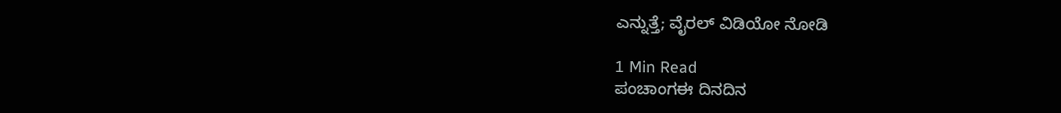ಎನ್ನುತ್ತೆ; ವೈರಲ್ ವಿಡಿಯೋ ನೋಡಿ

1 Min Read
ಪಂಚಾಂಗಈ ದಿನದಿನ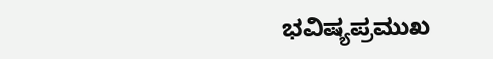ಭವಿಷ್ಯಪ್ರಮುಖ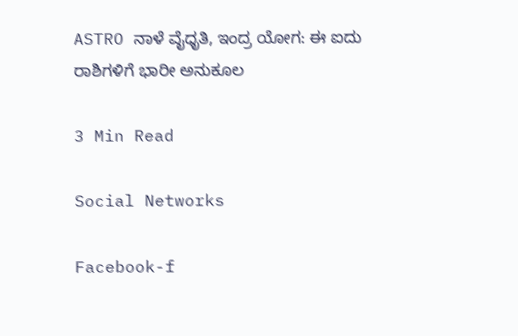ASTRO ನಾಳೆ ವೈಧೃತಿ, ಇಂದ್ರ ಯೋಗ: ಈ ಐದು ರಾಶಿಗಳಿಗೆ ಭಾರೀ ಅನುಕೂಲ

3 Min Read

Social Networks

Facebook-f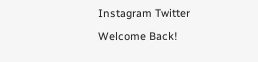Instagram Twitter
Welcome Back!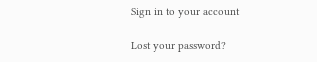Sign in to your account

Lost your password?